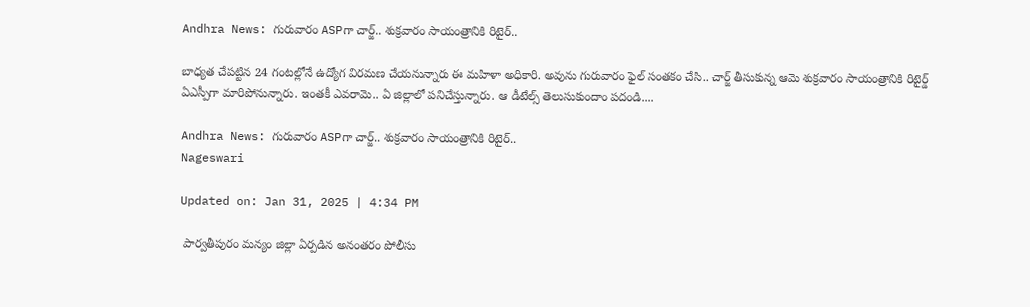Andhra News: గురువారం ASPగా చార్జ్.. శుక్రవారం సాయంత్రానికి రిటైర్..

బాధ్యత చేపట్టిన 24 గంటల్లోనే ఉద్యోగ విరమణ చేయనున్నారు ఈ మహిళా అధికారి. అవును గురువారం ఫైల్ సంతకం చేసి.. చార్జ్ తీసుకున్న ఆమె శుక్రవారం సాయంత్రానికి రిటైర్డ్ ఏఎస్పీగా మారిపోనున్నారు. ఇంతకీ ఎవరామె.. ఏ జిల్లాలో పనిచేస్తున్నారు. ఆ డీటేల్స్ తెలుసుకుందాం పదండి....

Andhra News: గురువారం ASPగా చార్జ్.. శుక్రవారం సాయంత్రానికి రిటైర్..
Nageswari

Updated on: Jan 31, 2025 | 4:34 PM

 పార్వతీపురం మన్యం జిల్లా ఏర్పడిన అనంతరం పోలీసు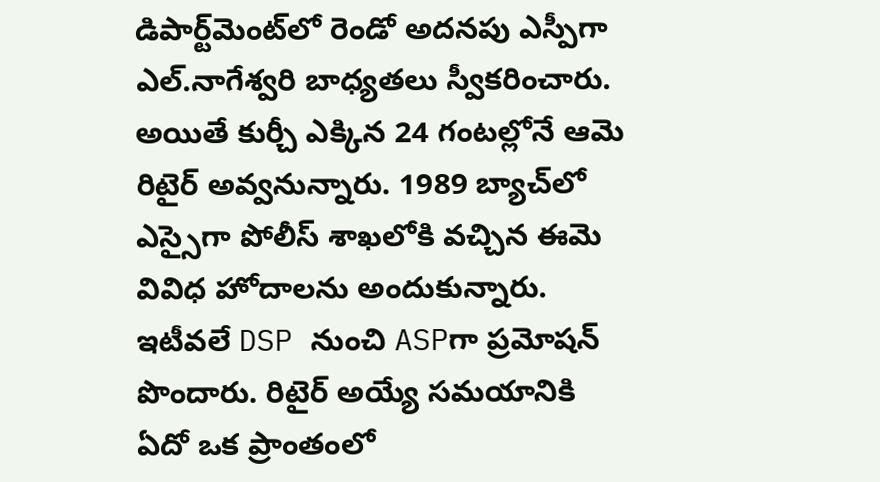డిపార్ట్‌మెంట్‌లో రెండో అదనపు ఎస్పీగా ఎల్‌.నాగేశ్వరి బాధ్యతలు స్వీకరించారు. అయితే కుర్చీ ఎక్కిన 24 గంటల్లోనే ఆమె రిటైర్ అవ్వనున్నారు. 1989 బ్యాచ్‌లో ఎస్సైగా పోలీస్ శాఖలోకి వచ్చిన ఈమె వివిధ హోదాలను అందుకున్నారు. ఇటీవలే DSP నుంచి ASPగా ప్రమోషన్ పొందారు. రిటైర్ అయ్యే సమయానికి ఏదో ఒక ప్రాంతంలో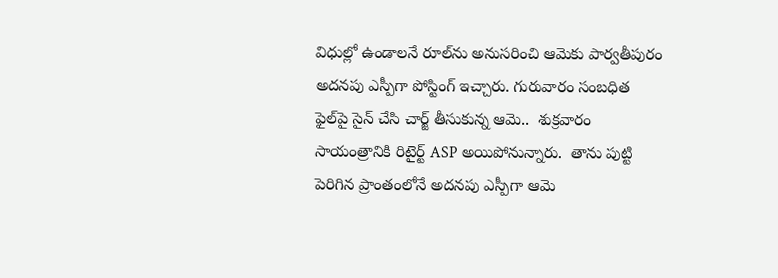విధుల్లో ఉండాలనే రూల్‌ను అనుసరించి ఆమెకు పార్వతీపురం అదనపు ఎస్పీగా పోస్టింగ్ ఇచ్చారు. గురువారం సంబధిత ఫైల్‌పై సైన్ చేసి చార్జ్ తీసుకున్న ఆమె..  శుక్రవారం సాయంత్రానికి రిటైర్ట్ ASP అయిపోనున్నారు.  తాను పుట్టి పెరిగిన ప్రాంతంలోనే అదనపు ఎస్పీగా ఆమె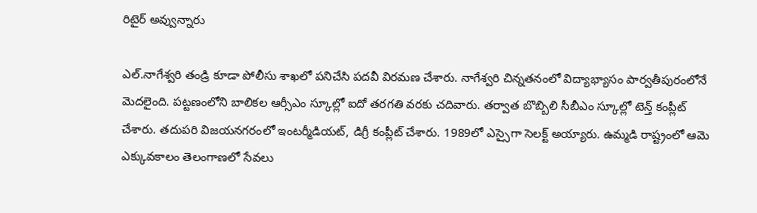రిటైర్ అవ్వున్నారు

ఎల్‌.నాగేశ్వరి తండ్రి కూడా పోలీసు శాఖలో పనిచేసి పదవీ విరమణ చేశారు. నాగేశ్వరి చిన్నతనంలో విద్యాభ్యాసం పార్వతీపురంలోనే మెదలైంది. పట్టణంలోని బాలికల ఆర్సీఎం స్కూల్లో ఐదో తరగతి వరకు చదివారు. తర్వాత బొబ్బిలి సీబీఎం స్కూల్లో టెన్త్ కంప్లీట్ చేశారు. తదుపరి విజయనగరంలో ఇంటర్మీడియట్, డిగ్రీ కంప్లీట్ చేశారు. 1989లో ఎస్సైగా సెలక్ట్ అయ్యారు. ఉమ్మడి రాష్ట్రంలో ఆమె ఎక్కువకాలం తెలంగాణలో సేవలు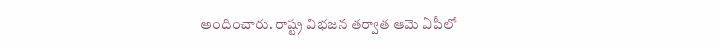అందించారు. రాష్ట్ర విభజన తర్వాత ఆమె ఏపీలో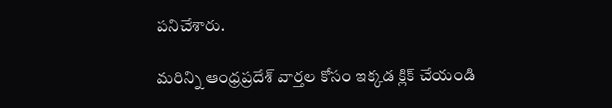పనిచేశారు.

మరిన్ని ఆంధ్రప్రదేశ్ వార్తల కోసం ఇక్కడ క్లిక్ చేయండి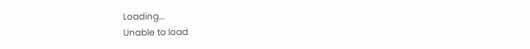Loading...
Unable to load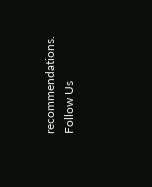recommendations.
Follow Us